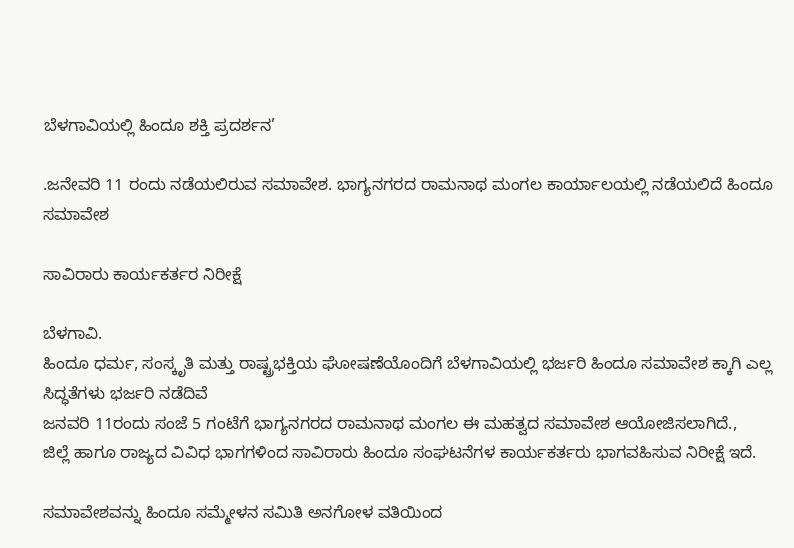ಬೆಳಗಾವಿಯಲ್ಲಿ ಹಿಂದೂ ಶಕ್ತಿ ಪ್ರದರ್ಶನ’

.ಜನೇವರಿ 11 ರಂದು ನಡೆಯಲಿರುವ ಸಮಾವೇಶ. ಭಾಗ್ಯನಗರದ ರಾಮನಾಥ ಮಂಗಲ‌ ಕಾರ್ಯಾಲಯಲ್ಲಿ ನಡೆಯಲಿದೆ ಹಿಂದೂ ಸಮಾವೇಶ

ಸಾವಿರಾರು ಕಾರ್ಯಕರ್ತರ ನಿರೀಕ್ಷೆ

ಬೆಳಗಾವಿ.
ಹಿಂದೂ ಧರ್ಮ, ಸಂಸ್ಕೃತಿ ಮತ್ತು ರಾಷ್ಟ್ರಭಕ್ತಿಯ ಘೋಷಣೆಯೊಂದಿಗೆ ಬೆಳಗಾವಿಯಲ್ಲಿ ಭರ್ಜರಿ ಹಿಂದೂ ಸಮಾವೇಶ ಕ್ಕಾಗಿ ಎಲ್ಲ ಸಿದ್ಧತೆಗಳು ಭರ್ಜರಿ ನಡೆದಿವೆ
ಜನವರಿ 11ರಂದು ಸಂಜೆ 5 ಗಂಟೆಗೆ ಭಾಗ್ಯನಗರದ ರಾಮನಾಥ ಮಂಗಲ ಈ ಮಹತ್ವದ ಸಮಾವೇಶ ಆಯೋಜಿಸಲಾಗಿದೆ.,
ಜಿಲ್ಲೆ ಹಾಗೂ ರಾಜ್ಯದ ವಿವಿಧ ಭಾಗಗಳಿಂದ ಸಾವಿರಾರು ಹಿಂದೂ ಸಂಘಟನೆಗಳ ಕಾರ್ಯಕರ್ತರು ಭಾಗವಹಿಸುವ ನಿರೀಕ್ಷೆ ಇದೆ.

ಸಮಾವೇಶವನ್ನು ಹಿಂದೂ ಸಮ್ಮೇಳನ ಸಮಿತಿ ಅನಗೋಳ ವತಿಯಿಂದ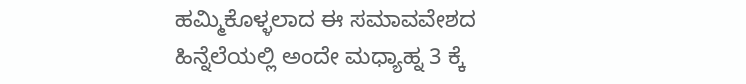ಹಮ್ಮಿಕೊಳ್ಳಲಾದ ಈ ಸಮಾವವೇಶದ ಹಿನ್ನೆಲೆಯಲ್ಲಿ ಅಂದೇ ಮಧ್ಯಾಹ್ನ 3 ಕ್ಕೆ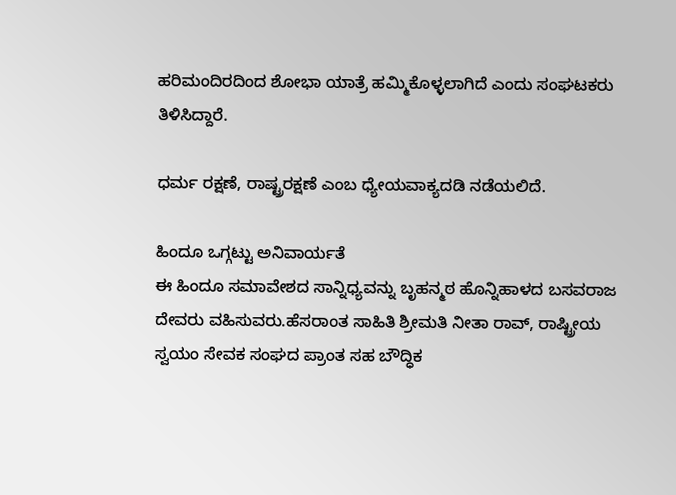ಹರಿಮಂದಿರದಿಂದ ಶೋಭಾ ಯಾತ್ರೆ ಹಮ್ಮಿಕೊಳ್ಳಲಾಗಿದೆ ಎಂದು ಸಂಘಟಕರು ತಿಳಿಸಿದ್ದಾರೆ.

ಧರ್ಮ ರಕ್ಷಣೆ, ರಾಷ್ಟ್ರರಕ್ಷಣೆ ಎಂಬ ಧ್ಯೇಯವಾಕ್ಯದಡಿ ನಡೆಯಲಿದೆ.

ಹಿಂದೂ ಒಗ್ಗಟ್ಟು ಅನಿವಾರ್ಯತೆ
ಈ ಹಿಂದೂ ಸಮಾವೇಶದ ಸಾನ್ನಿಧ್ಯವನ್ನು ಬೃಹನ್ಮಠ ಹೊನ್ನಿಹಾಳದ ಬಸವರಾಜ ದೇವರು ವಹಿಸುವರು.ಹೆಸರಾಂತ ಸಾಹಿತಿ ಶ್ರೀಮತಿ ನೀತಾ ರಾವ್, ರಾಷ್ಟ್ರೀಯ ಸ್ವಯಂ ಸೇವಕ ಸಂಘದ ಪ್ರಾಂತ ಸಹ ಬೌದ್ಧಿಕ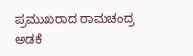ಪ್ರಮುಖರಾದ ರಾಮಚಂದ್ರ ಅಡಕೆ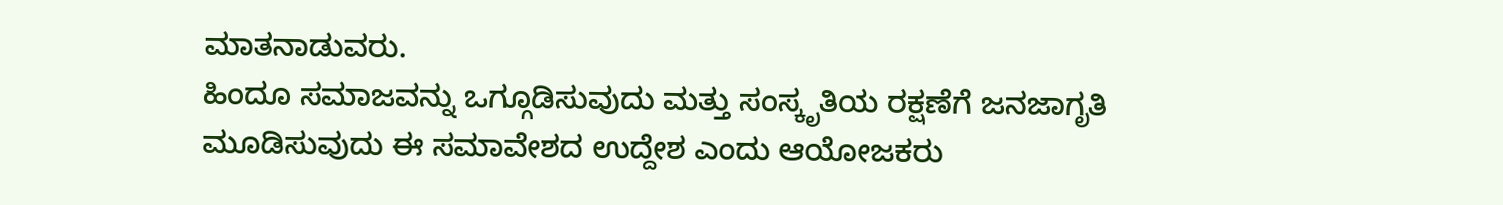ಮಾತನಾಡುವರು.
ಹಿಂದೂ ಸಮಾಜವನ್ನು ಒಗ್ಗೂಡಿಸುವುದು ಮತ್ತು ಸಂಸ್ಕೃತಿಯ ರಕ್ಷಣೆಗೆ ಜನಜಾಗೃತಿ ಮೂಡಿಸುವುದು ಈ ಸಮಾವೇಶದ ಉದ್ದೇಶ ಎಂದು ಆಯೋಜಕರು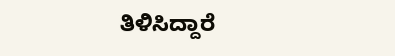ತಿಳಿಸಿದ್ದಾರೆ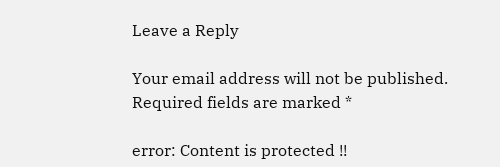Leave a Reply

Your email address will not be published. Required fields are marked *

error: Content is protected !!